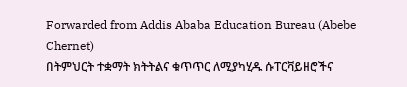Forwarded from Addis Ababa Education Bureau (Abebe Chernet)
በትምህርት ተቋማት ክትትልና ቁጥጥር ለሚያካሂዱ ሱፐርቫይዘሮችና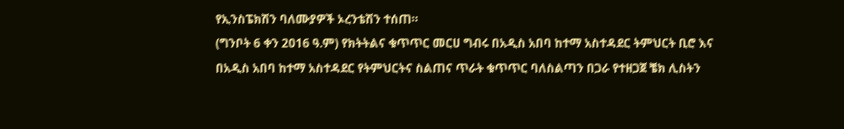የኢንስፔክሽን ባለሙያዎች ኦረንቴሽን ተሰጠ።
(ግንቦት 6 ቀን 2016 ዓ.ም) የክትትልና ቁጥጥር መርሀ ግብሩ በአዲስ አበባ ከተማ አስተዳደር ትምህርት ቢሮ እና በአዲስ አበባ ከተማ አስተዳደር የትምህርትና ስልጠና ጥራት ቁጥጥር ባለስልጣን በጋራ የተዘጋጀ ቼክ ሊስትን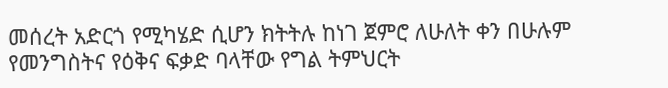መሰረት አድርጎ የሚካሄድ ሲሆን ክትትሉ ከነገ ጀምሮ ለሁለት ቀን በሁሉም የመንግስትና የዕቅና ፍቃድ ባላቸው የግል ትምህርት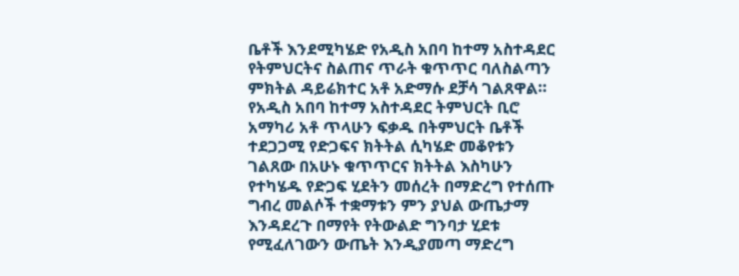ቤቶች እንደሚካሄድ የአዲስ አበባ ከተማ አስተዳደር የትምህርትና ስልጠና ጥራት ቁጥጥር ባለስልጣን ምክትል ዳይሬክተር አቶ አድማሱ ደቻሳ ገልጸዋል።
የአዲስ አበባ ከተማ አስተዳደር ትምህርት ቢሮ አማካሪ አቶ ጥላሁን ፍቃዱ በትምህርት ቤቶች ተደጋጋሚ የድጋፍና ክትትል ሲካሄድ መቆየቱን ገልጸው በአሁኑ ቁጥጥርና ክትትል እስካሁን የተካሄዱ የድጋፍ ሂደትን መሰረት በማድረግ የተሰጡ ግብረ መልሶች ተቋማቱን ምን ያህል ውጤታማ እንዳደረጉ በማየት የትውልድ ግንባታ ሂደቱ የሚፈለገውን ውጤት እንዲያመጣ ማድረግ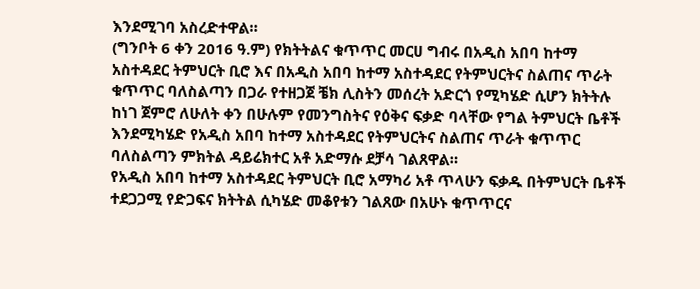እንደሚገባ አስረድተዋል።
(ግንቦት 6 ቀን 2016 ዓ.ም) የክትትልና ቁጥጥር መርሀ ግብሩ በአዲስ አበባ ከተማ አስተዳደር ትምህርት ቢሮ እና በአዲስ አበባ ከተማ አስተዳደር የትምህርትና ስልጠና ጥራት ቁጥጥር ባለስልጣን በጋራ የተዘጋጀ ቼክ ሊስትን መሰረት አድርጎ የሚካሄድ ሲሆን ክትትሉ ከነገ ጀምሮ ለሁለት ቀን በሁሉም የመንግስትና የዕቅና ፍቃድ ባላቸው የግል ትምህርት ቤቶች እንደሚካሄድ የአዲስ አበባ ከተማ አስተዳደር የትምህርትና ስልጠና ጥራት ቁጥጥር ባለስልጣን ምክትል ዳይሬክተር አቶ አድማሱ ደቻሳ ገልጸዋል።
የአዲስ አበባ ከተማ አስተዳደር ትምህርት ቢሮ አማካሪ አቶ ጥላሁን ፍቃዱ በትምህርት ቤቶች ተደጋጋሚ የድጋፍና ክትትል ሲካሄድ መቆየቱን ገልጸው በአሁኑ ቁጥጥርና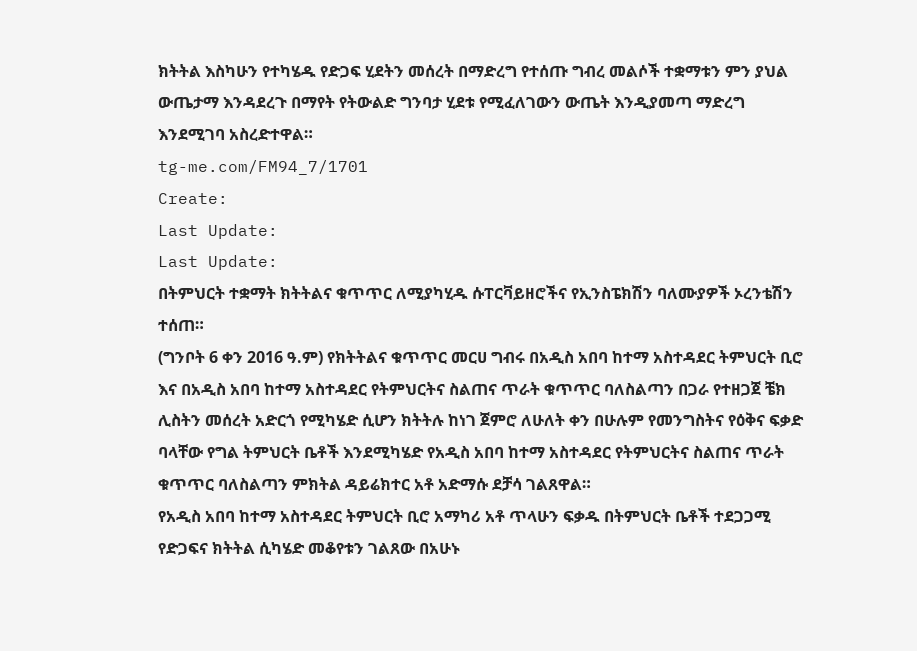ክትትል እስካሁን የተካሄዱ የድጋፍ ሂደትን መሰረት በማድረግ የተሰጡ ግብረ መልሶች ተቋማቱን ምን ያህል ውጤታማ እንዳደረጉ በማየት የትውልድ ግንባታ ሂደቱ የሚፈለገውን ውጤት እንዲያመጣ ማድረግ እንደሚገባ አስረድተዋል።
tg-me.com/FM94_7/1701
Create:
Last Update:
Last Update:
በትምህርት ተቋማት ክትትልና ቁጥጥር ለሚያካሂዱ ሱፐርቫይዘሮችና የኢንስፔክሽን ባለሙያዎች ኦረንቴሽን ተሰጠ።
(ግንቦት 6 ቀን 2016 ዓ.ም) የክትትልና ቁጥጥር መርሀ ግብሩ በአዲስ አበባ ከተማ አስተዳደር ትምህርት ቢሮ እና በአዲስ አበባ ከተማ አስተዳደር የትምህርትና ስልጠና ጥራት ቁጥጥር ባለስልጣን በጋራ የተዘጋጀ ቼክ ሊስትን መሰረት አድርጎ የሚካሄድ ሲሆን ክትትሉ ከነገ ጀምሮ ለሁለት ቀን በሁሉም የመንግስትና የዕቅና ፍቃድ ባላቸው የግል ትምህርት ቤቶች እንደሚካሄድ የአዲስ አበባ ከተማ አስተዳደር የትምህርትና ስልጠና ጥራት ቁጥጥር ባለስልጣን ምክትል ዳይሬክተር አቶ አድማሱ ደቻሳ ገልጸዋል።
የአዲስ አበባ ከተማ አስተዳደር ትምህርት ቢሮ አማካሪ አቶ ጥላሁን ፍቃዱ በትምህርት ቤቶች ተደጋጋሚ የድጋፍና ክትትል ሲካሄድ መቆየቱን ገልጸው በአሁኑ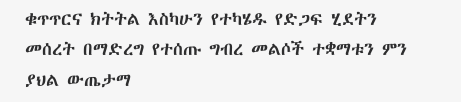ቁጥጥርና ክትትል እስካሁን የተካሄዱ የድጋፍ ሂደትን መሰረት በማድረግ የተሰጡ ግብረ መልሶች ተቋማቱን ምን ያህል ውጤታማ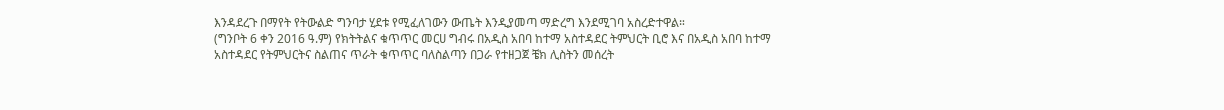እንዳደረጉ በማየት የትውልድ ግንባታ ሂደቱ የሚፈለገውን ውጤት እንዲያመጣ ማድረግ እንደሚገባ አስረድተዋል።
(ግንቦት 6 ቀን 2016 ዓ.ም) የክትትልና ቁጥጥር መርሀ ግብሩ በአዲስ አበባ ከተማ አስተዳደር ትምህርት ቢሮ እና በአዲስ አበባ ከተማ አስተዳደር የትምህርትና ስልጠና ጥራት ቁጥጥር ባለስልጣን በጋራ የተዘጋጀ ቼክ ሊስትን መሰረት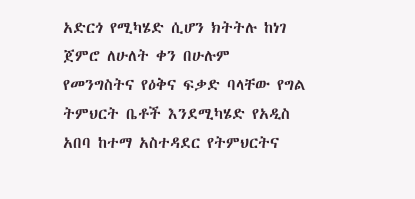አድርጎ የሚካሄድ ሲሆን ክትትሉ ከነገ ጀምሮ ለሁለት ቀን በሁሉም የመንግስትና የዕቅና ፍቃድ ባላቸው የግል ትምህርት ቤቶች እንደሚካሄድ የአዲስ አበባ ከተማ አስተዳደር የትምህርትና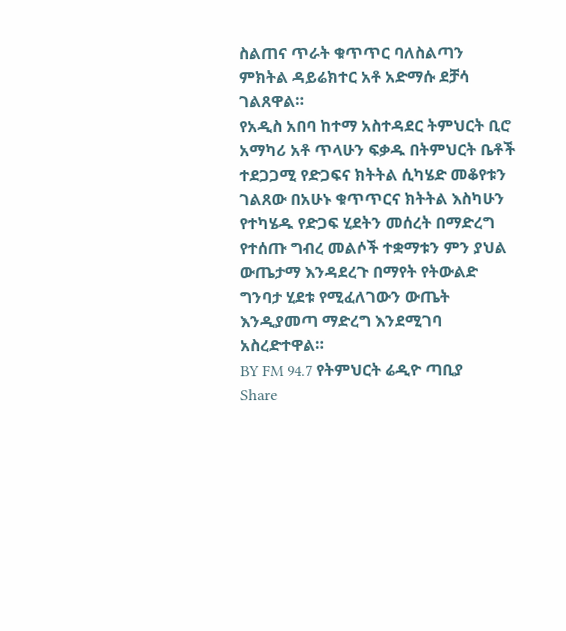ስልጠና ጥራት ቁጥጥር ባለስልጣን ምክትል ዳይሬክተር አቶ አድማሱ ደቻሳ ገልጸዋል።
የአዲስ አበባ ከተማ አስተዳደር ትምህርት ቢሮ አማካሪ አቶ ጥላሁን ፍቃዱ በትምህርት ቤቶች ተደጋጋሚ የድጋፍና ክትትል ሲካሄድ መቆየቱን ገልጸው በአሁኑ ቁጥጥርና ክትትል እስካሁን የተካሄዱ የድጋፍ ሂደትን መሰረት በማድረግ የተሰጡ ግብረ መልሶች ተቋማቱን ምን ያህል ውጤታማ እንዳደረጉ በማየት የትውልድ ግንባታ ሂደቱ የሚፈለገውን ውጤት እንዲያመጣ ማድረግ እንደሚገባ አስረድተዋል።
BY FM 94.7 የትምህርት ሬዲዮ ጣቢያ
Share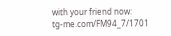with your friend now:
tg-me.com/FM94_7/1701